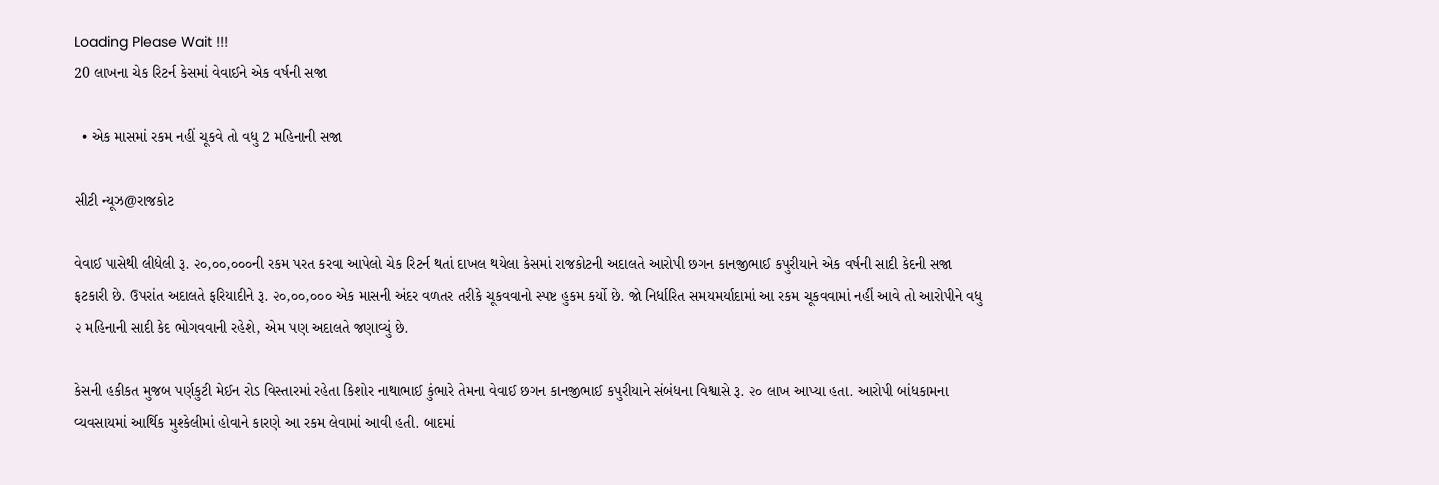Loading Please Wait !!!
20 લાખના ચેક રિટર્ન કેસમાં વેવાઈને એક વર્ષની સજા

  • એક માસમાં રકમ નહીં ચૂકવે તો વધુ 2 મહિનાની સજા

સીટી ન્યૂઝ@રાજકોટ

વેવાઈ પાસેથી લીધેલી રૂ. ૨૦,૦૦,૦૦૦ની રકમ પરત કરવા આપેલો ચેક રિટર્ન થતાં દાખલ થયેલા કેસમાં રાજકોટની અદાલતે આરોપી છગન કાનજીભાઈ કપુરીયાને એક વર્ષની સાદી કેદની સજા ફટકારી છે. ઉપરાંત અદાલતે ફરિયાદીને રૂ. ૨૦,૦૦,૦૦૦ એક માસની અંદર વળતર તરીકે ચૂકવવાનો સ્પષ્ટ હુકમ કર્યો છે. જો નિર્ધારિત સમયમર્યાદામાં આ રકમ ચૂકવવામાં નહીં આવે તો આરોપીને વધુ ૨ મહિનાની સાદી કેદ ભોગવવાની રહેશે, એમ પણ અદાલતે જણાવ્યું છે.

કેસની હકીકત મુજબ પર્ણકુટી મેઈન રોડ વિસ્તારમાં રહેતા કિશોર નાથાભાઈ કુંભારે તેમના વેવાઈ છગન કાનજીભાઈ કપુરીયાને સંબંધના વિશ્વાસે રૂ. ૨૦ લાખ આપ્યા હતા. આરોપી બાંધકામના વ્યવસાયમાં આર્થિક મુશ્કેલીમાં હોવાને કારણે આ રકમ લેવામાં આવી હતી. બાદમાં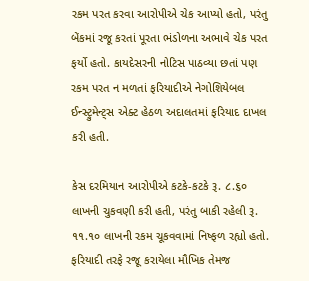રકમ પરત કરવા આરોપીએ ચેક આપ્યો હતો, પરંતુ બેંકમાં રજૂ કરતાં પૂરતા ભંડોળના અભાવે ચેક પરત ફર્યો હતો. કાયદેસરની નોટિસ પાઠવ્યા છતાં પણ રકમ પરત ન મળતાં ફરિયાદીએ નેગોશિયેબલ ઈન્સ્ટ્રુમેન્ટ્સ એક્ટ હેઠળ અદાલતમાં ફરિયાદ દાખલ કરી હતી.

કેસ દરમિયાન આરોપીએ કટકે-કટકે રૂ. ૮.૬૦ લાખની ચુકવણી કરી હતી, પરંતુ બાકી રહેલી રૂ. ૧૧.૧૦ લાખની રકમ ચૂકવવામાં નિષ્ફળ રહ્યો હતો. ફરિયાદી તરફે રજૂ કરાયેલા મૌખિક તેમજ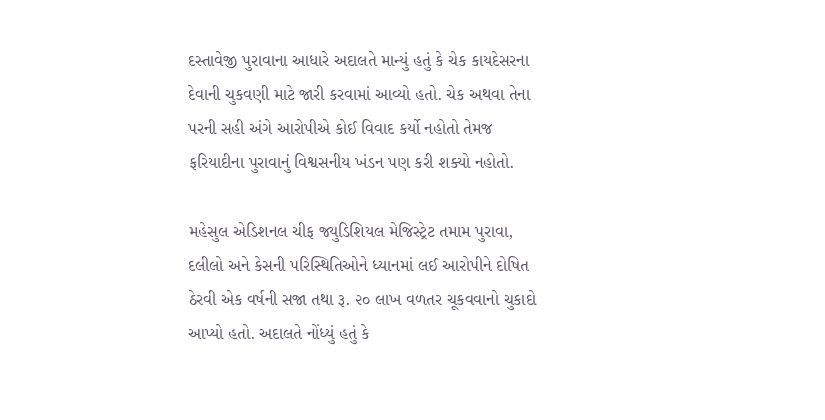દસ્તાવેજી પુરાવાના આધારે અદાલતે માન્યું હતું કે ચેક કાયદેસરના દેવાની ચુકવણી માટે જારી કરવામાં આવ્યો હતો. ચેક અથવા તેના પરની સહી અંગે આરોપીએ કોઈ વિવાદ કર્યો નહોતો તેમજ ફરિયાદીના પુરાવાનું વિશ્વસનીય ખંડન પણ કરી શક્યો નહોતો.

મહેસુલ એડિશનલ ચીફ જ્યુડિશિયલ મેજિસ્ટ્રેટ તમામ પુરાવા, દલીલો અને કેસની પરિસ્થિતિઓને ધ્યાનમાં લઈ આરોપીને દોષિત ઠેરવી એક વર્ષની સજા તથા રૂ. ૨૦ લાખ વળતર ચૂકવવાનો ચુકાદો આપ્યો હતો. અદાલતે નોંધ્યું હતું કે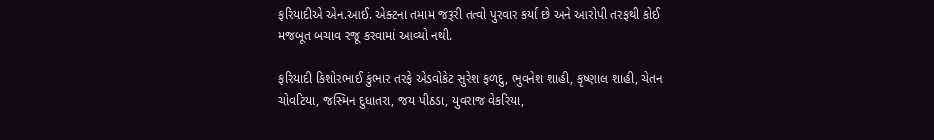ફરિયાદીએ એન.આઈ. એક્ટના તમામ જરૂરી તત્વો પુરવાર કર્યા છે અને આરોપી તરફથી કોઈ મજબૂત બચાવ રજૂ કરવામાં આવ્યો નથી.

ફરિયાદી કિશોરભાઈ કુંભાર તરફે એડવોકેટ સુરેશ ફળદુ, ભુવનેશ શાહી, કૃષ્ણાલ શાહી, ચેતન ચોવટિયા, જસ્મિન દુધાતરા, જય પીઠડા, યુવરાજ વેકરિયા,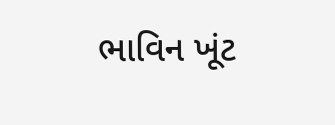ભાવિન ખૂંટ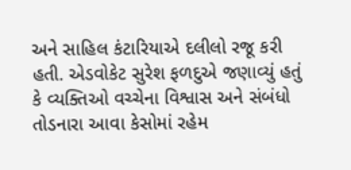અને સાહિલ કંટારિયાએ દલીલો રજૂ કરી હતી. એડવોકેટ સુરેશ ફળદુએ જણાવ્યું હતું કે વ્યક્તિઓ વચ્ચેના વિશ્વાસ અને સંબંધો તોડનારા આવા કેસોમાં રહેમ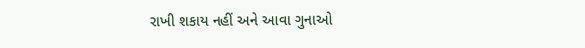રાખી શકાય નહીં અને આવા ગુનાઓ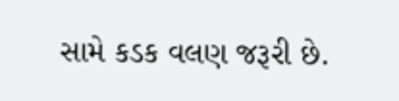સામે કડક વલણ જરૂરી છે.